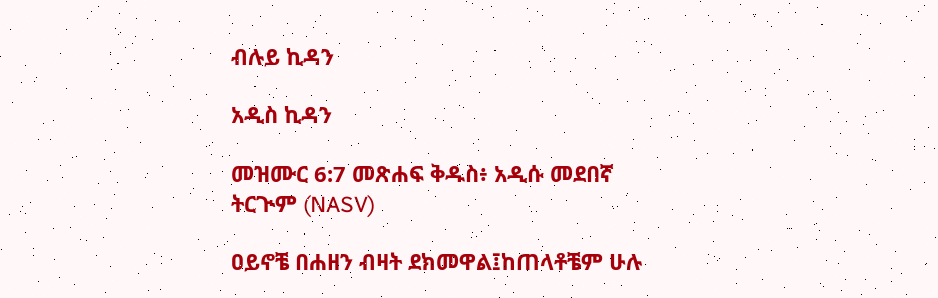ብሉይ ኪዳን

አዲስ ኪዳን

መዝሙር 6:7 መጽሐፍ ቅዱስ፥ አዲሱ መደበኛ ትርጒም (NASV)

ዐይኖቼ በሐዘን ብዛት ደክመዋል፤ከጠላቶቼም ሁሉ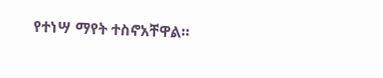የተነሣ ማየት ተስኖአቸዋል።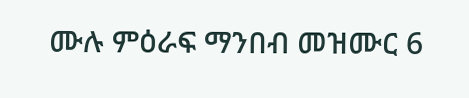ሙሉ ምዕራፍ ማንበብ መዝሙር 6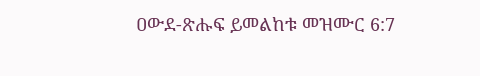ዐውደ-ጽሑፍ ይመልከቱ መዝሙር 6:7